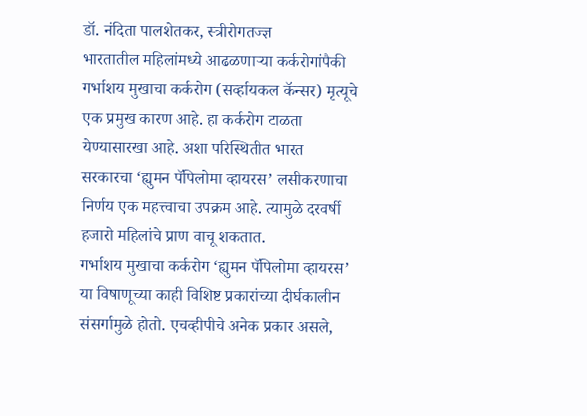डॉ. नंदिता पालशेतकर, स्त्रीरोगतज्ज्ञ
भारतातील महिलांमध्ये आढळणाऱ्या कर्करोगांपैकी गर्भाशय मुखाचा कर्करोग (सर्व्हायकल कॅन्सर) मृत्यूचे एक प्रमुख कारण आहे. हा कर्करोग टाळता येण्यासारखा आहे. अशा परिस्थितीत भारत सरकारचा ‘ह्युमन पॅपिलोमा व्हायरस’ लसीकरणाचा निर्णय एक महत्त्वाचा उपक्रम आहे. त्यामुळे दरवर्षी हजारो महिलांचे प्राण वाचू शकतात.
गर्भाशय मुखाचा कर्करोग ‘ह्युमन पॅपिलोमा व्हायरस’ या विषाणूच्या काही विशिष्ट प्रकारांच्या दीर्घकालीन संसर्गामुळे होतो. एचव्हीपीचे अनेक प्रकार असले,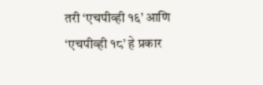तरी ‘एचपीव्ही १६’ आणि ‘एचपीव्ही १८’ हे प्रकार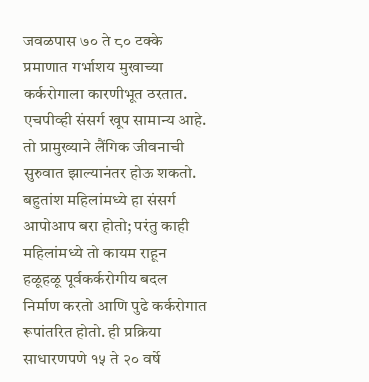जवळपास ७० ते ८० टक्के प्रमाणात गर्भाशय मुखाच्या कर्करोगाला कारणीभूत ठरतात. एचपीव्ही संसर्ग खूप सामान्य आहे. तो प्रामुख्याने लैंगिक जीवनाची सुरुवात झाल्यानंतर होऊ शकतो. बहुतांश महिलांमध्ये हा संसर्ग आपोआप बरा होतो; परंतु काही महिलांमध्ये तो कायम राहून हळूहळू पूर्वकर्करोगीय बदल निर्माण करतो आणि पुढे कर्करोगात रूपांतरित होतो. ही प्रक्रिया साधारणपणे १५ ते २० वर्षे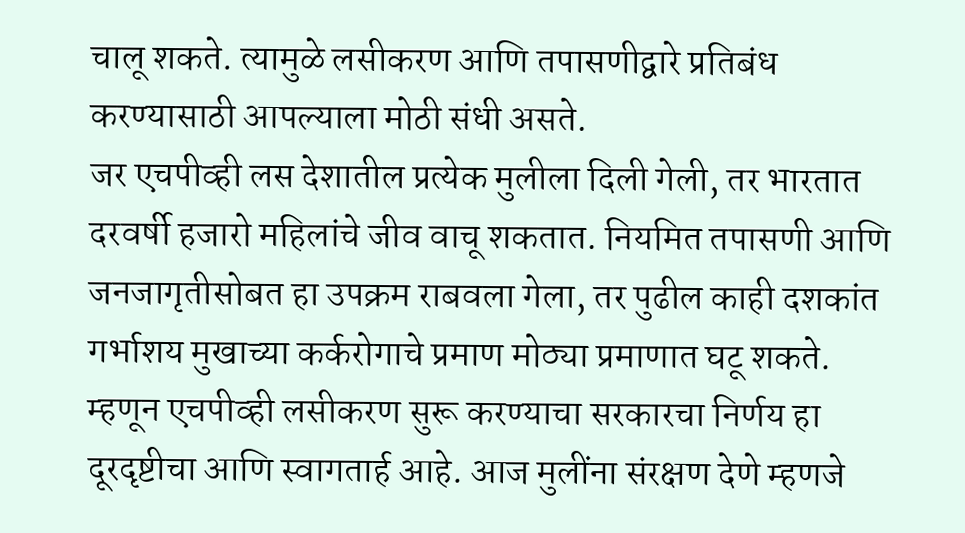चालू शकते. त्यामुळे लसीकरण आणि तपासणीद्वारे प्रतिबंध करण्यासाठी आपल्याला मोठी संधी असते.
जर एचपीव्ही लस देशातील प्रत्येक मुलीला दिली गेली, तर भारतात दरवर्षी हजारो महिलांचे जीव वाचू शकतात. नियमित तपासणी आणि जनजागृतीसोबत हा उपक्रम राबवला गेला, तर पुढील काही दशकांत गर्भाशय मुखाच्या कर्करोगाचे प्रमाण मोठ्या प्रमाणात घटू शकते. म्हणून एचपीव्ही लसीकरण सुरू करण्याचा सरकारचा निर्णय हा दूरदृष्टीचा आणि स्वागतार्ह आहे. आज मुलींना संरक्षण देणे म्हणजे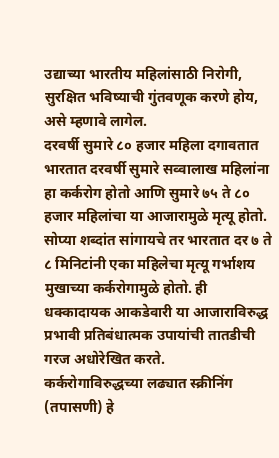उद्याच्या भारतीय महिलांसाठी निरोगी, सुरक्षित भविष्याची गुंतवणूक करणे होय, असे म्हणावे लागेल.
दरवर्षी सुमारे ८० हजार महिला दगावतात
भारतात दरवर्षी सुमारे सव्वालाख महिलांना हा कर्करोग होतो आणि सुमारे ७५ ते ८० हजार महिलांचा या आजारामुळे मृत्यू होतो. सोप्या शब्दांत सांगायचे तर भारतात दर ७ ते ८ मिनिटांनी एका महिलेचा मृत्यू गर्भाशय मुखाच्या कर्करोगामुळे होतो. ही धक्कादायक आकडेवारी या आजाराविरुद्ध प्रभावी प्रतिबंधात्मक उपायांची तातडीची गरज अधोरेखित करते.
कर्करोगाविरुद्धच्या लढ्यात स्क्रीनिंग (तपासणी) हे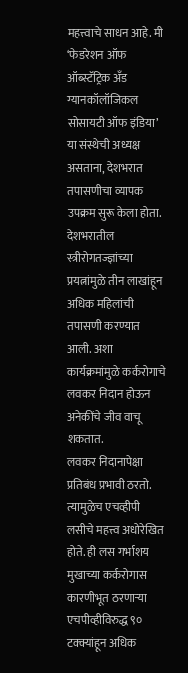महत्त्वाचे साधन आहे. मी ‘फेडरेशन ऑफ ऑब्स्टॅट्रिक अँड ग्यानकॉलॉजिकल सोसायटी ऑफ इंडिया’ या संस्थेची अध्यक्ष असताना, देशभरात तपासणीचा व्यापक उपक्रम सुरू केला होता. देशभरातील स्त्रीरोगतज्ज्ञांच्या प्रयत्नांमुळे तीन लाखांहून अधिक महिलांची तपासणी करण्यात आली. अशा कार्यक्रमांमुळे कर्करोगाचे लवकर निदान होऊन अनेकींचे जीव वाचू शकतात.
लवकर निदानापेक्षा प्रतिबंध प्रभावी ठरतो. त्यामुळेच एचव्हीपी लसीचे महत्त्व अधोरेखित होते. ही लस गर्भाशय मुखाच्या कर्करोगास कारणीभूत ठरणाऱ्या एचपीव्हीविरुद्ध ९० टक्क्यांहून अधिक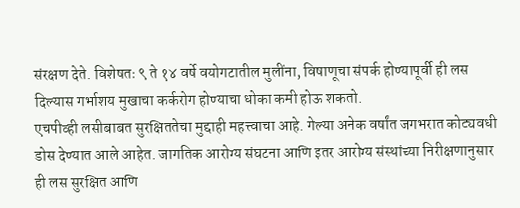संरक्षण देते. विशेषतः ९ ते १४ वर्षे वयोगटातील मुलींना, विषाणूचा संपर्क होण्यापूर्वी ही लस दिल्यास गर्भाशय मुखाचा कर्करोग होण्याचा धोका कमी होऊ शकतो.
एचपीव्ही लसीबाबत सुरक्षिततेचा मुद्दाही महत्त्वाचा आहे. गेल्या अनेक वर्षांत जगभरात कोट्यवधी डोस देण्यात आले आहेत. जागतिक आरोग्य संघटना आणि इतर आरोग्य संस्थांच्या निरीक्षणानुसार ही लस सुरक्षित आणि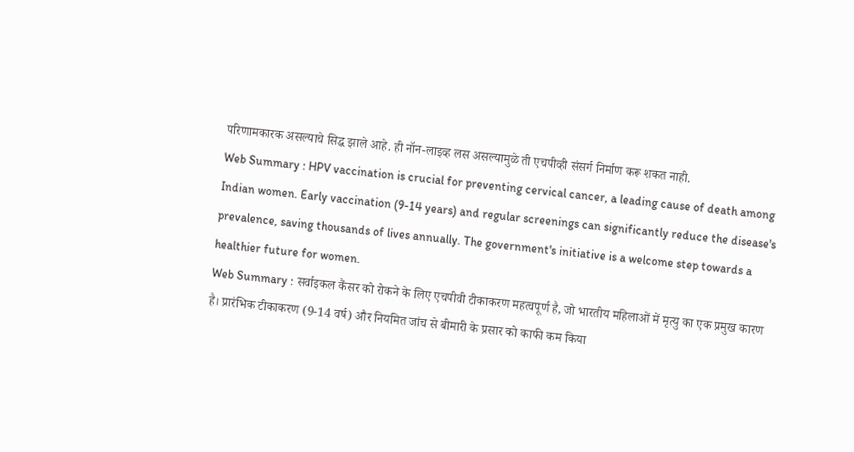परिणामकारक असल्याचे सिद्ध झाले आहे. ही नॉन-लाइव्ह लस असल्यामुळे ती एचपीव्ही संसर्ग निर्माण करू शकत नाही.
Web Summary : HPV vaccination is crucial for preventing cervical cancer, a leading cause of death among Indian women. Early vaccination (9-14 years) and regular screenings can significantly reduce the disease's prevalence, saving thousands of lives annually. The government's initiative is a welcome step towards a healthier future for women.
Web Summary : सर्वाइकल कैंसर को रोकने के लिए एचपीवी टीकाकरण महत्वपूर्ण है, जो भारतीय महिलाओं में मृत्यु का एक प्रमुख कारण है। प्रारंभिक टीकाकरण (9-14 वर्ष) और नियमित जांच से बीमारी के प्रसार को काफी कम किया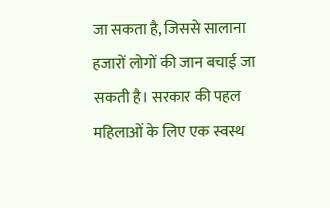जा सकता है, जिससे सालाना हजारों लोगों की जान बचाई जा सकती है। सरकार की पहल महिलाओं के लिए एक स्वस्थ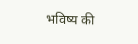भविष्य की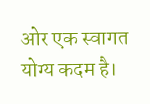ओर एक स्वागत योग्य कदम है।